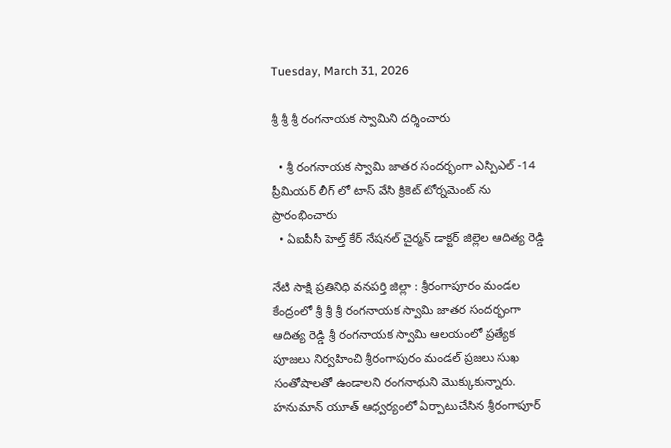Tuesday, March 31, 2026

శ్రీ శ్రీ శ్రీ రంగనాయక స్వామిని దర్శించారు

  • శ్రీ రంగనాయక స్వామి జాతర సందర్భంగా ఎస్పిఎల్ -14 ప్రీమియర్ లీగ్ లో టాస్ వేసి క్రికెట్ టోర్నమెంట్ ను ప్రారంభించారు
  • ఏఐపీసీ హెల్త్ కేర్ నేషనల్ చైర్మన్ డాక్టర్ జిల్లెల ఆదిత్య రెడ్డి

నేటి సాక్షి ప్రతినిధి వనపర్తి జిల్లా : శ్రీరంగాపూరం మండల కేంద్రంలో శ్రీ శ్రీ శ్రీ రంగనాయక స్వామి జాతర సందర్భంగా ఆదిత్య రెడ్డి శ్రీ రంగనాయక స్వామి ఆలయంలో ప్రత్యేక పూజలు నిర్వహించి శ్రీరంగాపురం మండల్ ప్రజలు సుఖ సంతోషాలతో ఉండాలని రంగనాథుని మొక్కుకున్నారు. హనుమాన్ యూత్ ఆధ్వర్యంలో ఏర్పాటుచేసిన శ్రీరంగాపూర్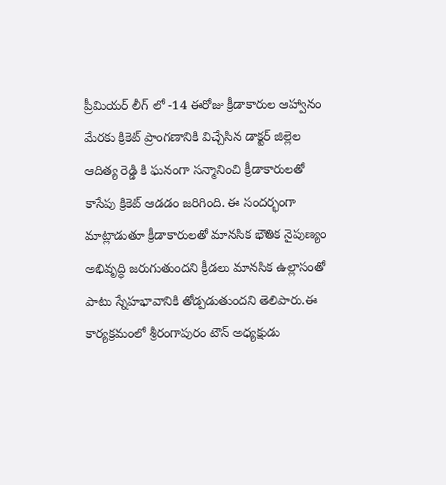ప్రీమియర్ లీగ్ లో -14 ఈరోజు క్రీడాకారుల ఆహ్వానం మేరకు క్రికెట్ ప్రాంగణానికి విచ్చేసిన డాక్టర్ జిల్లెల ఆదిత్య రెడ్డి కి ఘనంగా సన్మానించి క్రీడాకారులతో కాసేపు క్రికెట్ ఆడడం జరిగింది. ఈ సందర్భంగా మాట్లాడుతూ క్రీడాకారులతో మానసిక భౌతిక నైపుణ్యం అభివృద్ధి జరుగుతుందని క్రీడలు మానసిక ఉల్లాసంతో పాటు స్నేహభావానికి తోడ్పడుతుందని తెలిపారు.ఈ కార్యక్రమంలో శ్రీరంగాపురం టౌన్ అధ్యక్షుడు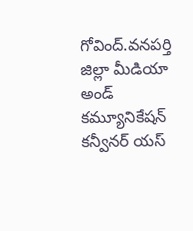గోవింద్.వనపర్తి జిల్లా మీడియా అండ్ కమ్యూనికేషన్ కన్వీనర్ యస్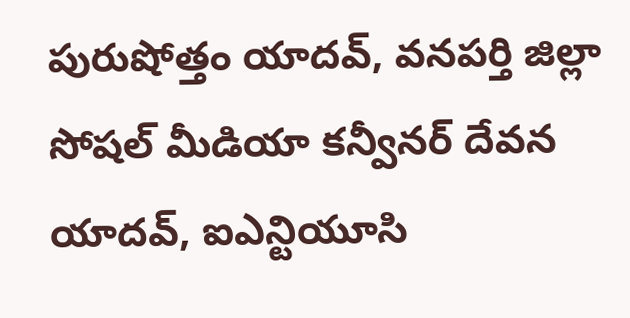పురుషోత్తం యాదవ్, వనపర్తి జిల్లా సోషల్ మీడియా కన్వీనర్ దేవన యాదవ్, ఐఎన్టియూసి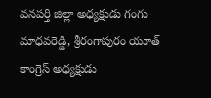వనపర్తి జిల్లా అధ్యక్షుడు గంగు మాధవరెడ్డి, శ్రీరంగాపురం యూత్ కాంగ్రెస్ అధ్యక్షుడు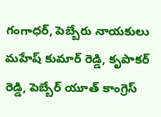గంగాధర్, పెబ్బేరు నాయకులు మహేష్ కుమార్ రెడ్డి, కృపాకర్ రెడ్డి, పెబ్బేర్ యూత్ కాంగ్రెస్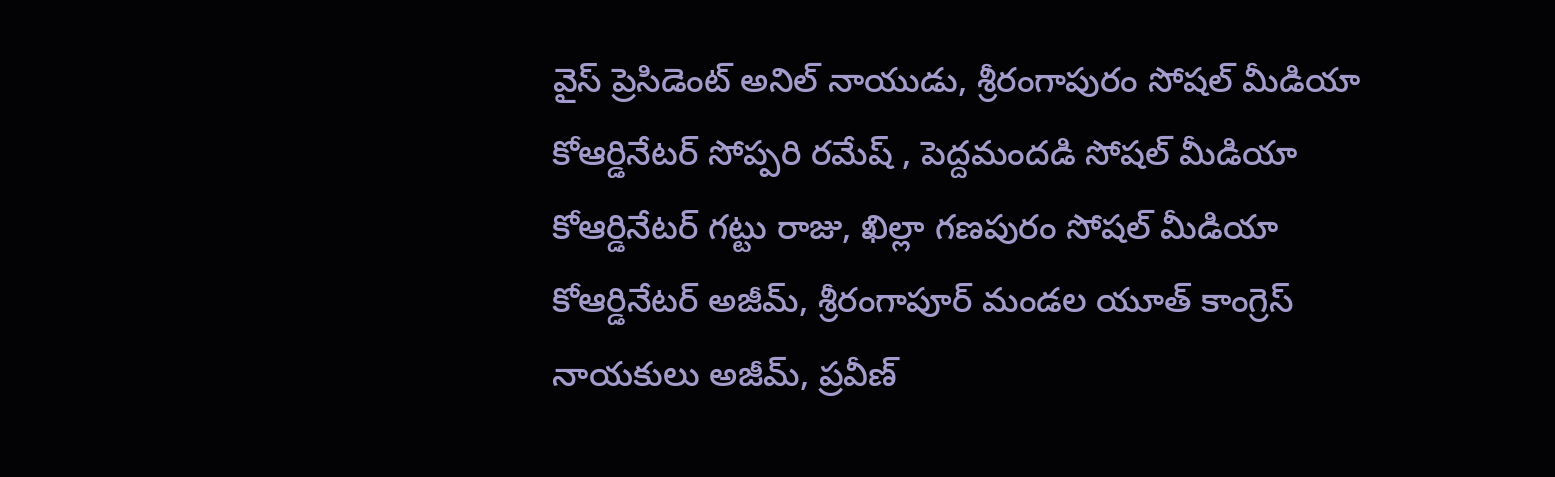వైస్ ప్రెసిడెంట్ అనిల్ నాయుడు, శ్రీరంగాపురం సోషల్ మీడియా కోఆర్డినేటర్ సోప్పరి రమేష్ , పెద్దమందడి సోషల్ మీడియా కోఆర్డినేటర్ గట్టు రాజు, ఖిల్లా గణపురం సోషల్ మీడియా కోఆర్డినేటర్ అజీమ్, శ్రీరంగాపూర్ మండల యూత్ కాంగ్రెస్ నాయకులు అజీమ్, ప్రవీణ్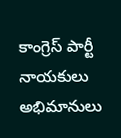కాంగ్రెస్ పార్టీ నాయకులు అభిమానులు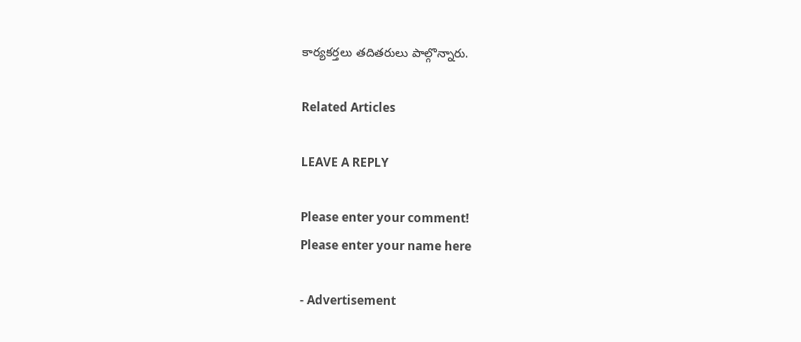కార్యకర్తలు తదితరులు పాల్గొన్నారు.

Related Articles

LEAVE A REPLY

Please enter your comment!
Please enter your name here

- Advertisement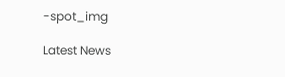-spot_img

Latest News